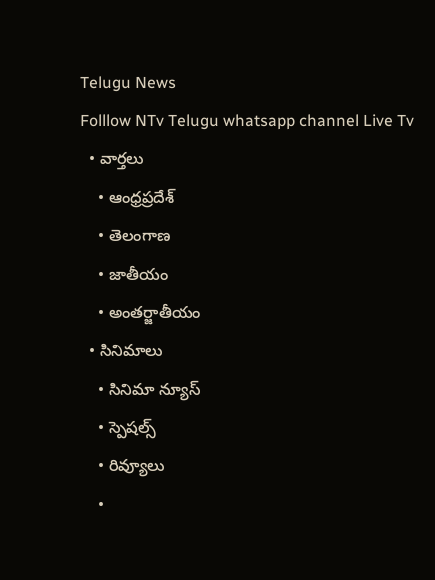Telugu News
Folllow NTv Telugu whatsapp channel Live Tv
  • వార్తలు
    • ఆంధ్రప్రదేశ్
    • తెలంగాణ
    • జాతీయం
    • అంతర్జాతీయం
  • సినిమాలు
    • సినిమా న్యూస్
    • స్పెషల్స్
    • రివ్యూలు
    •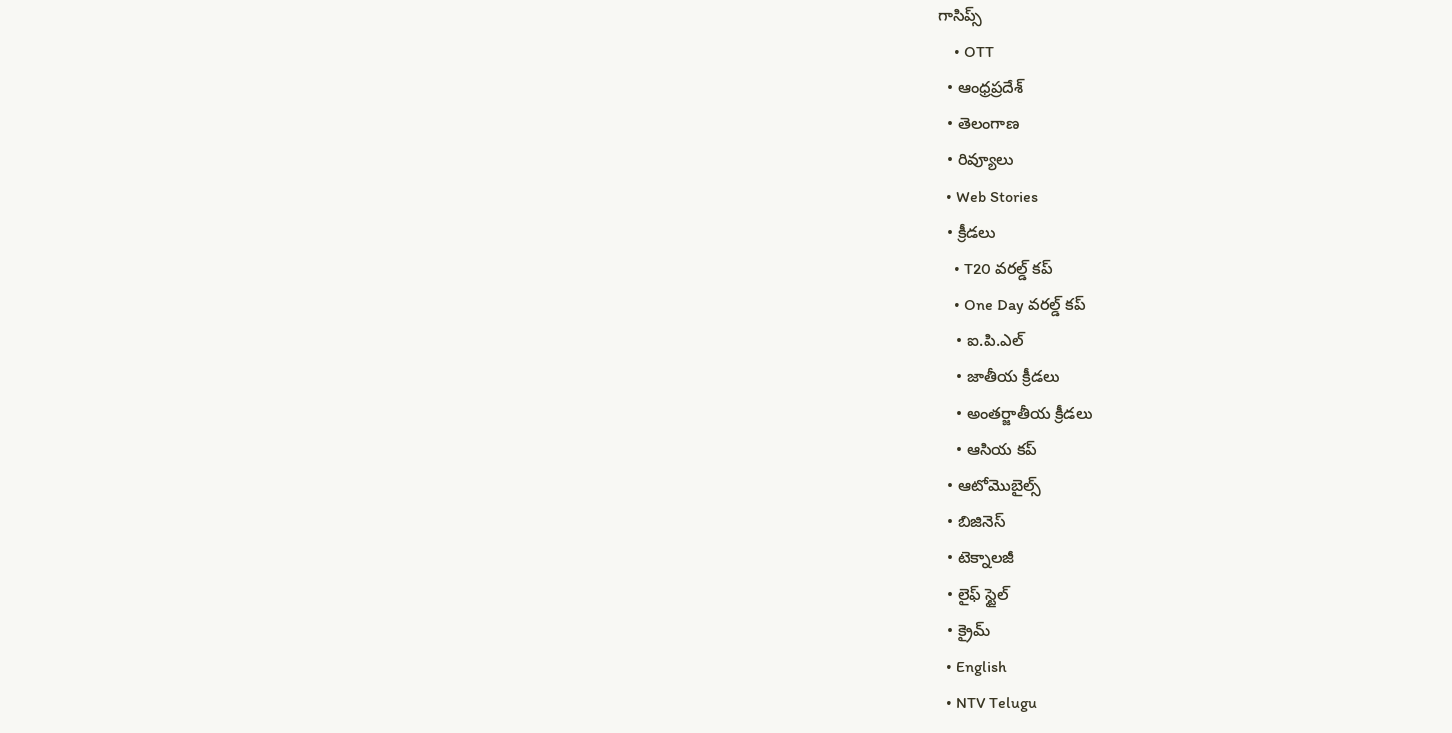గాసిప్స్
    • OTT
  • ఆంధ్రప్రదేశ్
  • తెలంగాణ
  • రివ్యూలు
  • Web Stories
  • క్రీడలు
    • T20 వరల్డ్ కప్
    • One Day వరల్డ్ కప్
    • ఐ.పి.ఎల్
    • జాతీయ క్రీడలు
    • అంతర్జాతీయ క్రీడలు
    • ఆసియ కప్
  • ఆటోమొబైల్స్
  • బిజినెస్‌
  • టెక్నాలజీ
  • లైఫ్ స్టైల్
  • క్రైమ్
  • English
  • NTV Telugu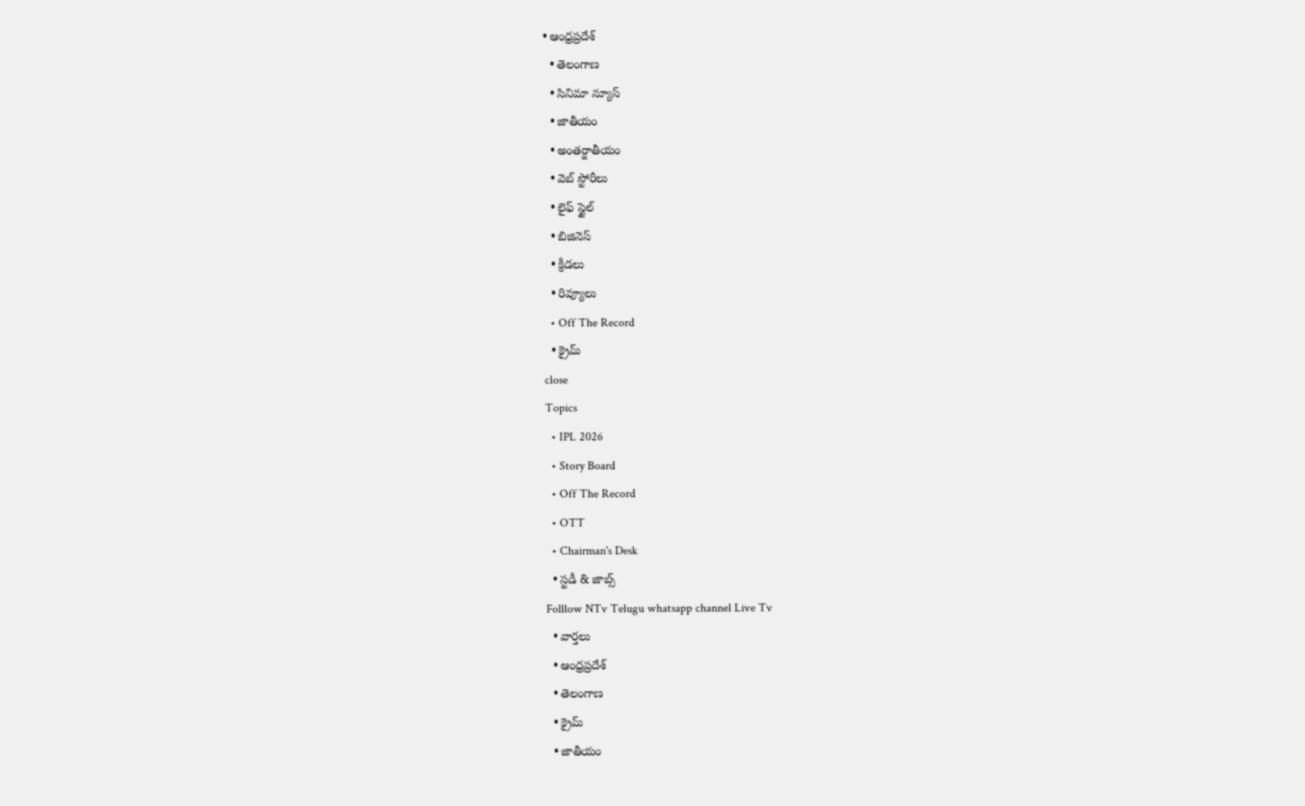• ఆంధ్రప్రదేశ్
  • తెలంగాణ
  • సినిమా న్యూస్
  • జాతీయం
  • అంతర్జాతీయం
  • వెబ్ స్టోరీలు
  • లైఫ్ స్టైల్
  • బిజినెస్‌
  • క్రీడలు
  • రివ్యూలు
  • Off The Record
  • క్రైమ్
close
Topics
  • IPL 2026
  • Story Board
  • Off The Record
  • OTT
  • Chairman's Desk
  • స్టడీ & జాబ్స్
Folllow NTv Telugu whatsapp channel Live Tv
  • వార్తలు
  • ఆంధ్రప్రదేశ్
  • తెలంగాణ
  • క్రైమ్
  • జాతీయం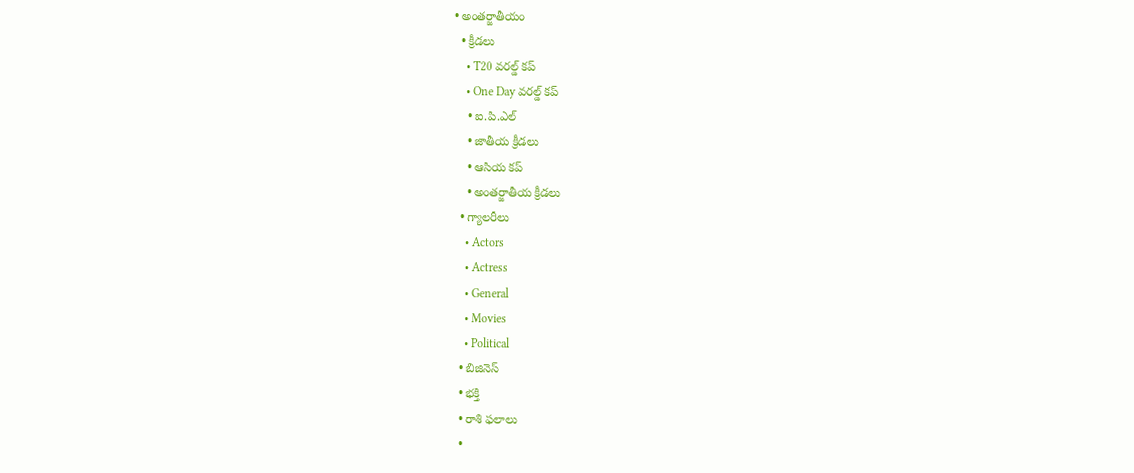• అంతర్జాతీయం
  • క్రీడలు
    • T20 వరల్డ్ కప్
    • One Day వరల్డ్ కప్
    • ఐ.పి.ఎల్
    • జాతీయ క్రీడలు
    • ఆసియ కప్
    • అంతర్జాతీయ క్రీడలు
  • గ్యాలరీలు
    • Actors
    • Actress
    • General
    • Movies
    • Political
  • బిజినెస్‌
  • భక్తి
  • రాశి ఫలాలు
  •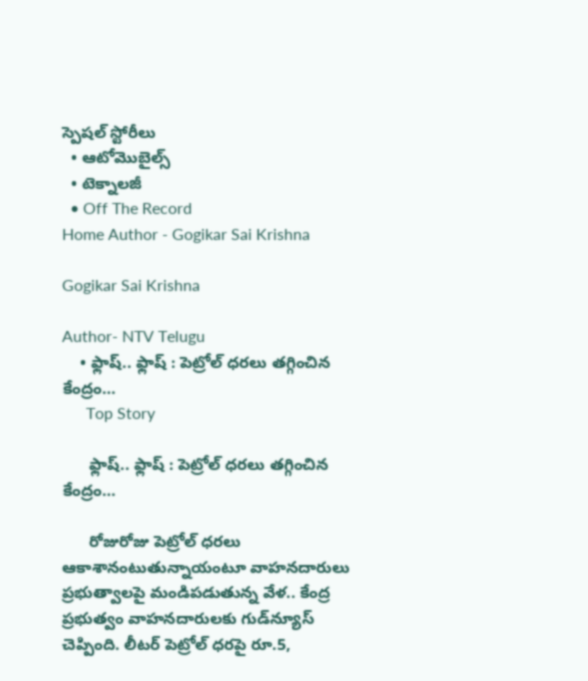స్పెషల్‌ స్టోరీలు
  • ఆటోమొబైల్స్
  • టెక్నాలజీ
  • Off The Record
Home Author - Gogikar Sai Krishna

Gogikar Sai Krishna

Author- NTV Telugu
    • ఫ్లాష్‌.. ఫ్లాష్‌ : పెట్రోల్‌ ధరలు తగ్గించిన కేంద్రం…
      Top Story

      ఫ్లాష్‌.. ఫ్లాష్‌ : పెట్రోల్‌ ధరలు తగ్గించిన కేంద్రం…

      రోజురోజు పెట్రోల్‌ ధరలు ఆకాశానంటుతున్నాయంటూ వాహనదారులు ప్రభుత్వాలపై మండిపడుతున్న వేళ.. కేంద్ర ప్రభుత్వం వాహనదారులకు గుడ్‌న్యూస్‌ చెప్పింది. లీటర్‌ పెట్రోల్‌ ధరపై రూ.5,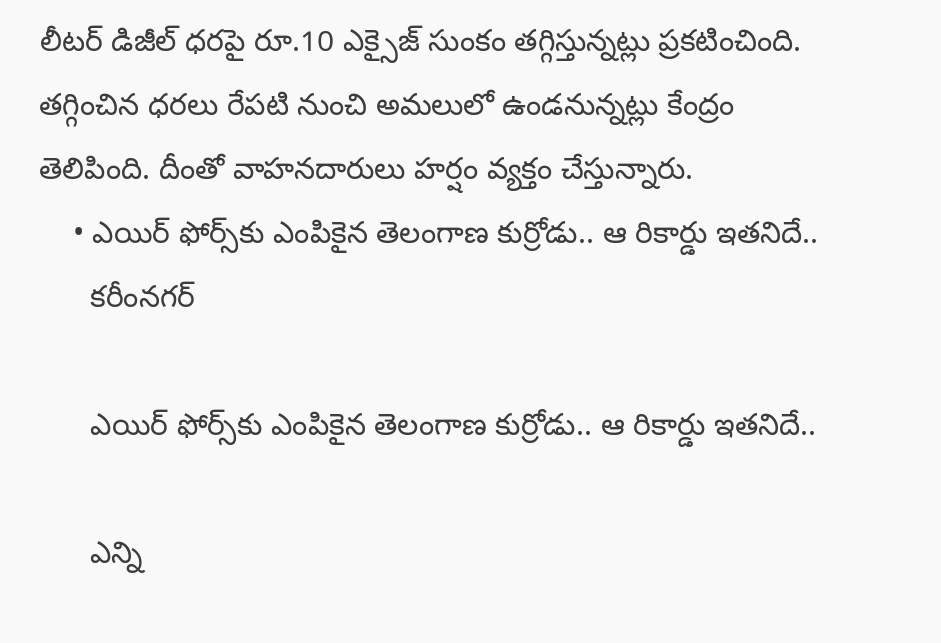లీటర్‌ డిజీల్‌ ధరపై రూ.10 ఎక్సైజ్‌ సుంకం తగ్గిస్తున్నట్లు ప్రకటించింది. తగ్గించిన ధరలు రేపటి నుంచి అమలులో ఉండనున్నట్లు కేంద్రం తెలిపింది. దీంతో వాహనదారులు హర్షం వ్యక్తం చేస్తున్నారు.
    • ఎయిర్‌ ఫోర్స్‌కు ఎంపికైన తెలంగాణ కుర్రోడు.. ఆ రికార్డు ఇతనిదే..
      కరీంనగర్

      ఎయిర్‌ ఫోర్స్‌కు ఎంపికైన తెలంగాణ కుర్రోడు.. ఆ రికార్డు ఇతనిదే..

      ఎన్ని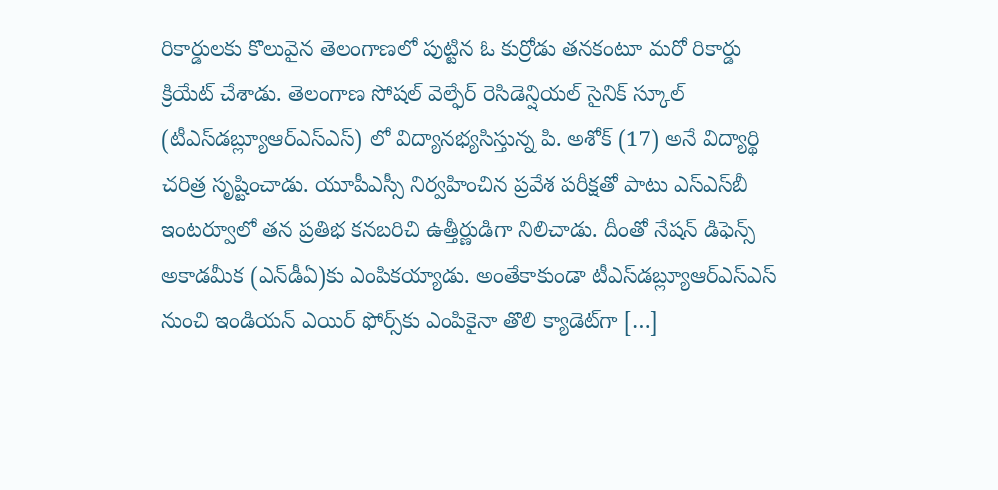రికార్డులకు కొలువైన తెలంగాణలో పుట్టిన ఓ కుర్రోడు తనకంటూ మరో రికార్డు క్రియేట్‌ చేశాడు. తెలంగాణ సోషల్‌ వెల్ఫేర్‌ రెసిడెన్షియల్‌ సైనిక్‌ స్కూల్‌ (టీఎస్‌డబ్ల్యూఆర్‌ఎస్‌ఎస్‌) లో విద్యానభ్యసిస్తున్న పి. అశోక్‌ (17) అనే విద్యార్థి చరిత్ర సృష్టించాడు. యూపీఎస్సీ నిర్వహించిన ప్రవేశ పరీక్షతో పాటు ఎస్‌ఎస్‌బీ ఇంటర్వూలో తన ప్రతిభ కనబరిచి ఉత్తీర్ణుడిగా నిలిచాడు. దీంతో నేషన్‌ డిఫెన్స్‌ అకాడమీక (ఎన్‌డీఏ)కు ఎంపికయ్యాడు. అంతేకాకుండా టీఎస్‌డబ్ల్యూఆర్‌ఎస్‌ఎస్‌ నుంచి ఇండియన్‌ ఎయిర్‌ ఫోర్స్‌కు ఎంపికైనా తొలి క్యాడెట్‌గా […]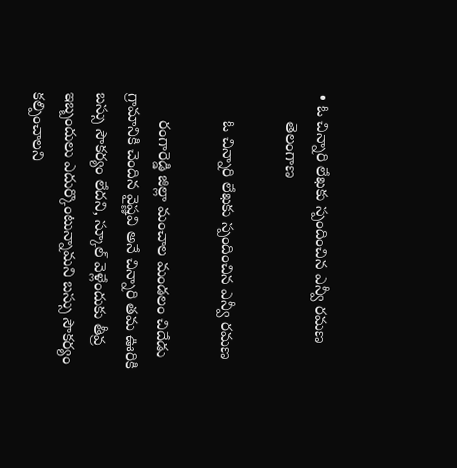• ఓ చిన్నారి లేఖకు స్పందించిన ఎన్వీ రమణ
      తెలంగాణ

      ఓ చిన్నారి లేఖకు స్పందించిన ఎన్వీ రమణ

      రంగారెడ్డి జిల్లా మంచాల మండలం చిదేడు గ్రామానికి చెందిన వైష్ణవి అనే చిన్నారి తమ ఊరికి బస్సు సౌకర్యం లేదని, స్కూల్‌ వెళ్లేందుకు తీవ్ర ఇబ్బందులు ఎదుర్కొంటున్నామని బస్సు సౌకర్యం కల్పించాలని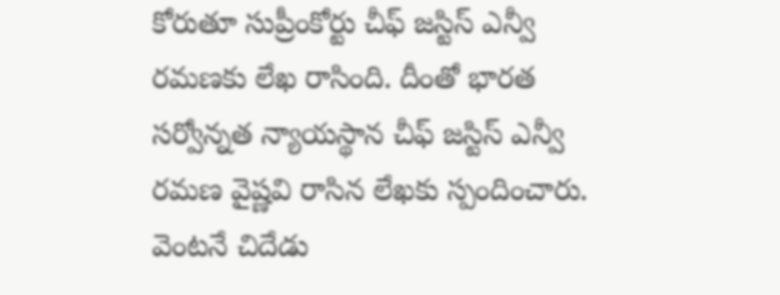కోరుతూ సుప్రీంకోర్టు చీఫ్‌ జస్టిస్‌ ఎన్వీ రమణకు లేఖ రాసింది. దీంతో భారత సర్వోన్నత న్యాయస్థాన చీఫ్‌ జస్టిస్‌ ఎన్వీ రమణ వైష్ణవి రాసిన లేఖకు స్పందించారు. వెంటనే చిదేడు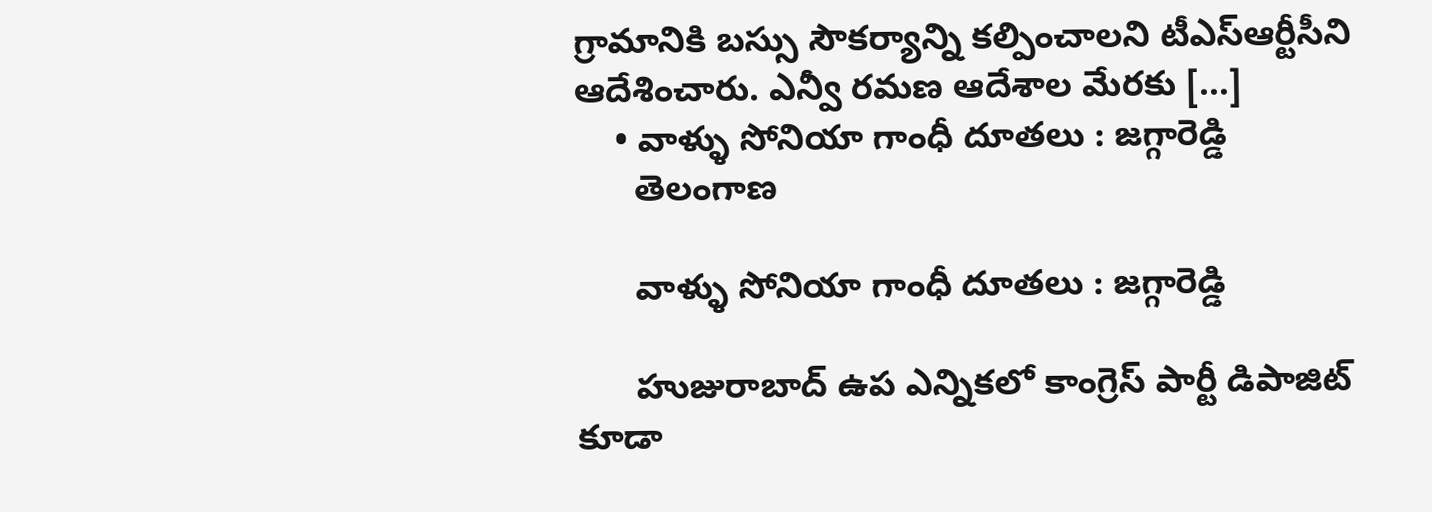గ్రామానికి బస్సు సౌకర్యాన్ని కల్పించాలని టీఎస్‌ఆర్టీసీని ఆదేశించారు. ఎన్వీ రమణ ఆదేశాల మేరకు […]
    • వాళ్ళు సోనియా గాంధీ దూతలు : జగ్గారెడ్డి
      తెలంగాణ

      వాళ్ళు సోనియా గాంధీ దూతలు : జగ్గారెడ్డి

      హుజురాబాద్‌ ఉప ఎన్నికలో కాంగ్రెస్‌ పార్టీ డిపాజిట్ కూడా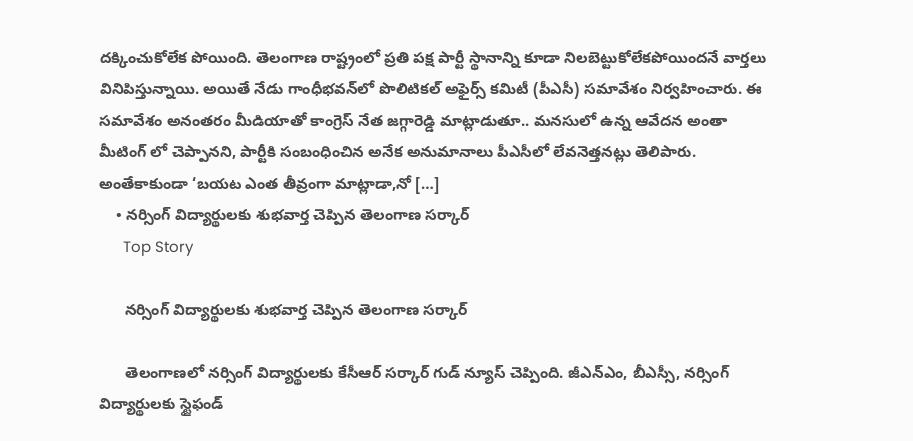దక్కించుకోలేక పోయింది. తెలంగాణ రాష్ట్రంలో ప్రతి పక్ష పార్టీ స్థానాన్ని కూడా నిలబెట్టుకోలేకపోయిందనే వార్తలు వినిపిస్తున్నాయి. అయితే నేడు గాంధీభవన్‌లో పొలిటికల్ అఫైర్స్ కమిటీ (పీఎసీ) సమావేశం నిర్వహించారు. ఈ సమావేశం అనంతరం మీడియాతో కాంగ్రెస్‌ నేత జగ్గారెడ్డి మాట్లాడుతూ.. మనసులో ఉన్న ఆవేదన అంతా మీటింగ్ లో చెప్పానని, పార్టీకి సంబంధించిన అనేక అనుమానాలు పీఎసీలో లేవనెత్తనట్లు తెలిపారు. అంతేకాకుండా ‘బయట ఎంత తీవ్రంగా మాట్లాడా,నో […]
    • నర్సింగ్‌ విద్యార్థులకు శుభవార్త చెప్పిన తెలంగాణ సర్కార్‌
      Top Story

      నర్సింగ్‌ విద్యార్థులకు శుభవార్త చెప్పిన తెలంగాణ సర్కార్‌

      తెలంగాణలో నర్సింగ్‌ విద్యార్థులకు కేసీఆర్‌ సర్కార్‌ గుడ్‌ న్యూస్‌ చెప్పింది. జీఎన్‌ఎం, బీఎస్సీ, నర్సింగ్‌ విద్యార్థులకు స్టైఫండ్‌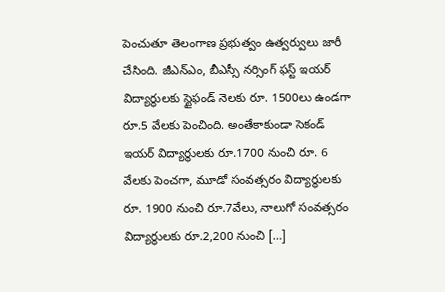పెంచుతూ తెలంగాణ ప్రభుత్వం ఉత్వర్వులు జారీ చేసింది. జీఎన్‌ఎం, బీఎస్సీ నర్సింగ్‌ ఫస్ట్‌ ఇయర్‌ విద్యార్థులకు స్టైఫండ్‌ నెలకు రూ. 1500లు ఉండగా రూ.5 వేలకు పెంచింది. అంతేకాకుండా సెకండ్‌ ఇయర్‌ విద్యార్థులకు రూ.1700 నుంచి రూ. 6 వేలకు పెంచగా, మూడో సంవత్సరం విద్యార్థులకు రూ. 1900 నుంచి రూ.7వేలు, నాలుగో సంవత్సరం విద్యార్థులకు రూ.2,200 నుంచి […]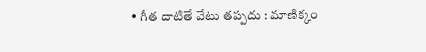• గీత దాటితే వేటు తప్పదు : మాణిక్కం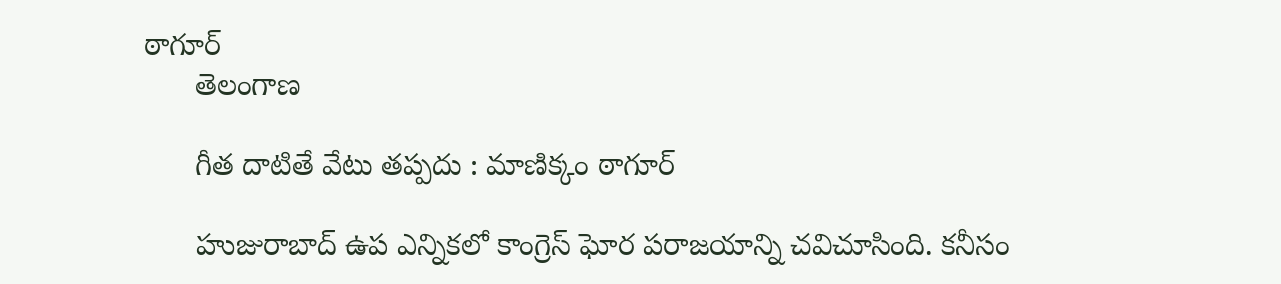ఠాగూర్‌
      తెలంగాణ

      గీత దాటితే వేటు తప్పదు : మాణిక్కం ఠాగూర్‌

      హుజురాబాద్‌ ఉప ఎన్నికలో కాంగ్రెస్‌ ఘోర పరాజయాన్ని చవిచూసింది. కనీసం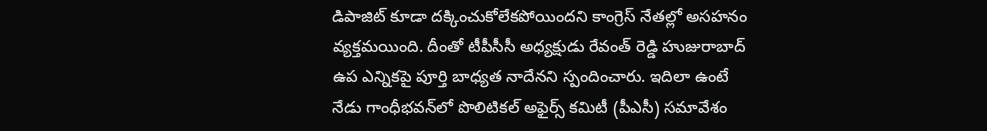డిపాజిట్‌ కూడా దక్కించుకోలేకపోయిందని కాంగ్రెస్‌ నేతల్లో అసహనం వ్యక్తమయింది. దీంతో టీపీసీసీ అధ్యక్షుడు రేవంత్‌ రెడ్డి హుజురాబాద్‌ ఉప ఎన్నికపై పూర్తి బాధ్యత నాదేనని స్పందించారు. ఇదిలా ఉంటే నేడు గాంధీభవన్‌లో పొలిటికల్ అఫైర్స్ కమిటీ (పీఎసీ) సమావేశం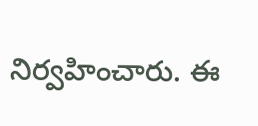నిర్వహించారు. ఈ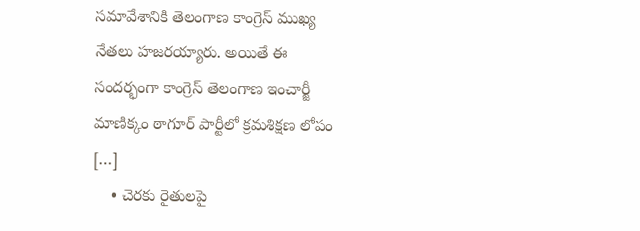సమావేశానికి తెలంగాణ కాంగ్రెస్‌ ముఖ్య నేతలు హజరయ్యారు. అయితే ఈ సందర్భంగా కాంగ్రెస్‌ తెలంగాణ ఇంచార్జీ మాణిక్కం ఠాగూర్‌ పార్టీలో క్రమశిక్షణ లోపం […]
    • చెరకు రైతులపై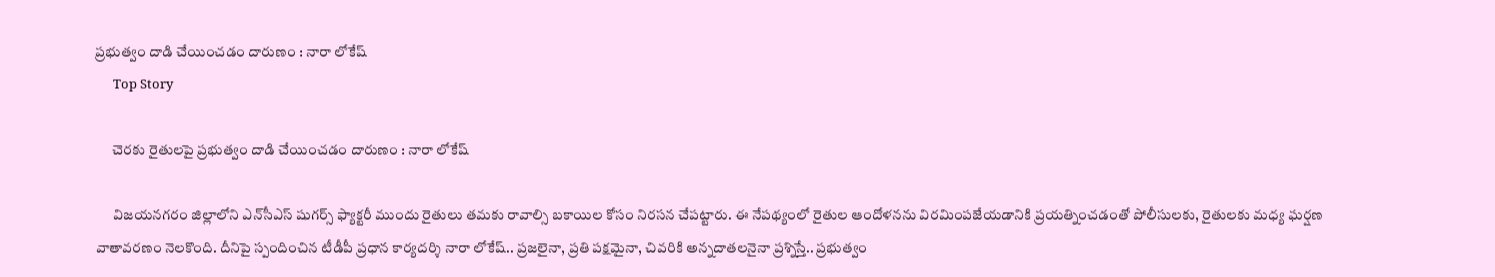ప్రభుత్వం దాడి చేయించడం దారుణం : నారా లోకేష్‌
      Top Story

      చెరకు రైతులపై ప్రభుత్వం దాడి చేయించడం దారుణం : నారా లోకేష్‌

      విజయనగరం జిల్లాలోని ఎన్‌సీఎస్‌ షుగర్స్‌ ఫ్యాక్టరీ ముందు రైతులు తమకు రావాల్సి బకాయిల కోసం నిరసన చేపట్టారు. ఈ నేపథ్యంలో రైతుల ఆందోళనను విరమింపజేయడానికి ప్రయత్నించడంతో పోలీసులకు, రైతులకు మధ్య ఘర్షణ వాతావరణం నెలకొంది. దీనిపై స్పందించిన టీడీపీ ప్రధాన కార్యదర్శి నారా లోకేష్‌.. ప్రజ‌లైనా, ప్రతి ప‌క్షమైనా, చివ‌రికి అన్నదాత‌లనైనా ప్రశ్నిస్తే.. ప్రభుత్వం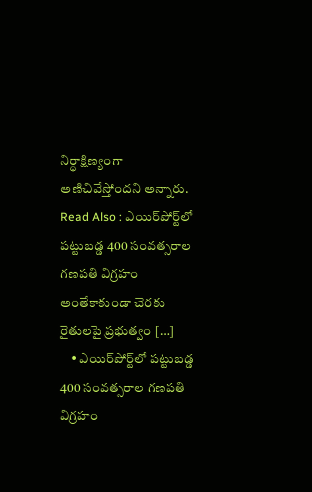నిర్ధాక్షిణ్యంగా అణిచివేస్తోందని అన్నారు. Read Also : ఎయిర్‌పోర్ట్‌లో పట్టుబడ్డ 400 సంవత్సరాల గణపతి విగ్రహం అంతేకాకుండా చెరకు రైతులపై ప్రభుత్వం […]
    • ఎయిర్‌పోర్ట్‌లో పట్టుబడ్డ 400 సంవత్సరాల గణపతి విగ్రహం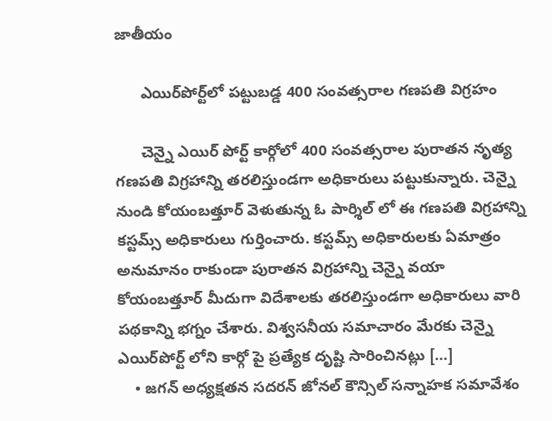జాతీయం

      ఎయిర్‌పోర్ట్‌లో పట్టుబడ్డ 400 సంవత్సరాల గణపతి విగ్రహం

      చెన్నై ఎయిర్ పోర్ట్ కార్గోలో 400 సంవత్సరాల పురాతన నృత్య గణపతి విగ్రహాన్ని తరలిస్తుండగా అధికారులు పట్టుకున్నారు. చెన్నై నుండి కోయంబత్తూర్ వెళుతున్న ఓ పార్శిల్ లో ఈ గణపతి విగ్రహాన్ని కస్టమ్స్ అధికారులు గుర్తించారు. కస్టమ్స్ అధికారులకు ఏమాత్రం అనుమానం రాకుండా పురాతన విగ్రహాన్ని చెన్నై వయా కోయంబత్తూర్ మీదుగా విదేశాలకు తరలిస్తుండగా అధికారులు వారి పథకాన్ని భగ్నం చేశారు. విశ్వసనీయ సమాచారం మేరకు చెన్నై ఎయిర్‌పోర్ట్ లోని కార్గో పై ప్రత్యేక దృష్టి సారించినట్లు […]
    • జగన్‌ అధ్యక్షతన సదరన్‌ జోనల్‌ కౌన్సిల్‌ సన్నాహక సమావేశం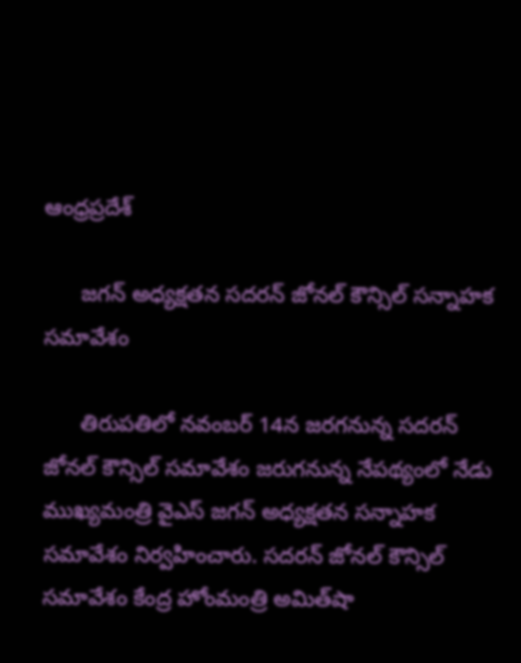ఆంధ్రప్రదేశ్

      జగన్‌ అధ్యక్షతన సదరన్‌ జోనల్‌ కౌన్సిల్‌ సన్నాహక సమావేశం

      తిరుపతిలో నవంబర్‌ 14న జరగనున్న సదరన్‌ జోనల్‌ కౌన్సిల్‌ సమావేశం జరుగనున్న నేపథ్యంలో నేడు ముఖ్యమంత్రి వైఎస్‌ జగన్‌ అధ్యక్షతన సన్నాహక సమావేశం నిర్వహించారు. సదరన్‌ జోనల్‌ కౌన్సిల్‌ సమావేశం కేంద్ర హోంమంత్రి అమిత్‌షా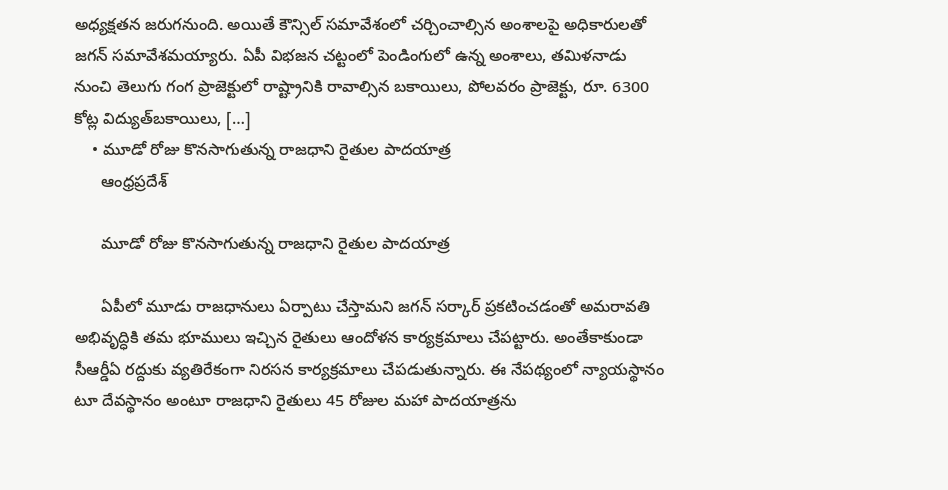అధ్యక్షతన జరుగనుంది. అయితే కౌన్సిల్‌ సమావేశంలో చర్చించాల్సిన అంశాలపై అధికారులతో జగన్‌ సమావేశమయ్యారు. ఏపీ విభజన చట్టంలో పెండింగులో ఉన్న అంశాలు, తమిళనాడు నుంచి తెలుగు గంగ ప్రాజెక్టులో రాష్ట్రానికి రావాల్సిన బకాయిలు, పోలవరం ప్రాజెక్టు, రూ. 6300 కోట్ల విద్యుత్‌బకాయిలు, […]
    • మూడో రోజు కొనసాగుతున్న రాజధాని రైతుల పాదయాత్ర
      ఆంధ్రప్రదేశ్

      మూడో రోజు కొనసాగుతున్న రాజధాని రైతుల పాదయాత్ర

      ఏపీలో మూడు రాజధానులు ఏర్పాటు చేస్తామని జగన్‌ సర్కార్‌ ప్రకటించడంతో అమరావతి అభివృద్ధికి తమ భూములు ఇచ్చిన రైతులు ఆందోళన కార్యక్రమాలు చేపట్టారు. అంతేకాకుండా సీఆర్డీఏ రద్దుకు వ్యతిరేకంగా నిరసన కార్యక్రమాలు చేపడుతున్నారు. ఈ నేపథ్యంలో న్యాయస్థానం టూ దేవస్థానం అంటూ రాజధాని రైతులు 45 రోజుల మహా పాదయాత్రను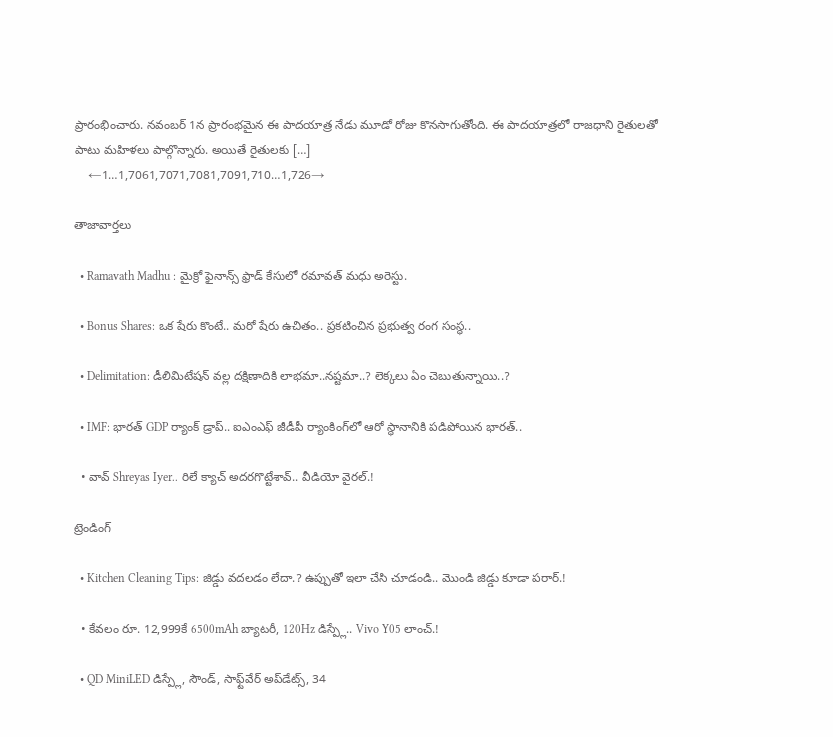ప్రారంభించారు. నవంబర్‌ 1న ప్రారంభమైన ఈ పాదయాత్ర నేడు మూడో రోజు కొనసాగుతోంది. ఈ పాదయాత్రలో రాజధాని రైతులతో పాటు మహిళలు పాల్గొన్నారు. అయితే రైతులకు […]
    ←1…1,7061,7071,7081,7091,710…1,726→

తాజావార్తలు

  • Ramavath Madhu : మైక్రో ఫైనాన్స్‌ ఫ్రాడ్‌ కేసులో రమావత్‌ మధు అరెస్టు.

  • Bonus Shares: ఒక షేరు కొంటే.. మరో షేరు ఉచితం.. ప్రకటించిన ప్రభుత్వ రంగ సంస్థ..

  • Delimitation: డీలిమిటేషన్ వల్ల దక్షిణాదికి లాభమా..నష్టమా..? లెక్కలు ఏం చెబుతున్నాయి..?

  • IMF: భారత్ GDP ర్యాంక్ డ్రాప్.. ఐఎంఎఫ్ జీడీపీ ర్యాంకింగ్‌లో ఆరో స్థానానికి పడిపోయిన భారత్..

  • వావ్ Shreyas Iyer.. రిలే క్యాచ్ అదరగొట్టేశావ్.. వీడియో వైరల్.!

ట్రెండింగ్‌

  • Kitchen Cleaning Tips: జిడ్డు వదలడం లేదా.? ఉప్పుతో ఇలా చేసి చూడండి.. మొండి జిడ్డు కూడా పరార్.!

  • కేవలం రూ. 12,999కే 6500mAh బ్యాటరీ, 120Hz డిస్ప్లే.. Vivo Y05 లాంచ్.!

  • QD MiniLED డిస్ప్లే, సౌండ్, సాఫ్ట్‌వేర్ అప్‌డేట్స్, 34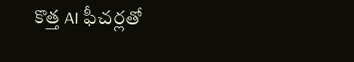కొత్త AI ఫీచర్లతో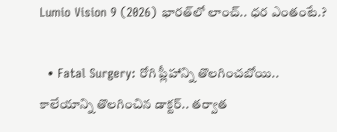Lumio Vision 9 (2026) భారత్‌లో లాంచ్.. ధర ఎంతంటే.?

  • Fatal Surgery: రోగి ప్లీహాన్ని తొలగించబోయి.. కాలేయాన్ని తొలగించిన డాక్టర్.. తర్వాత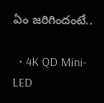ఏం జరిగిందంటే..

  • 4K QD Mini-LED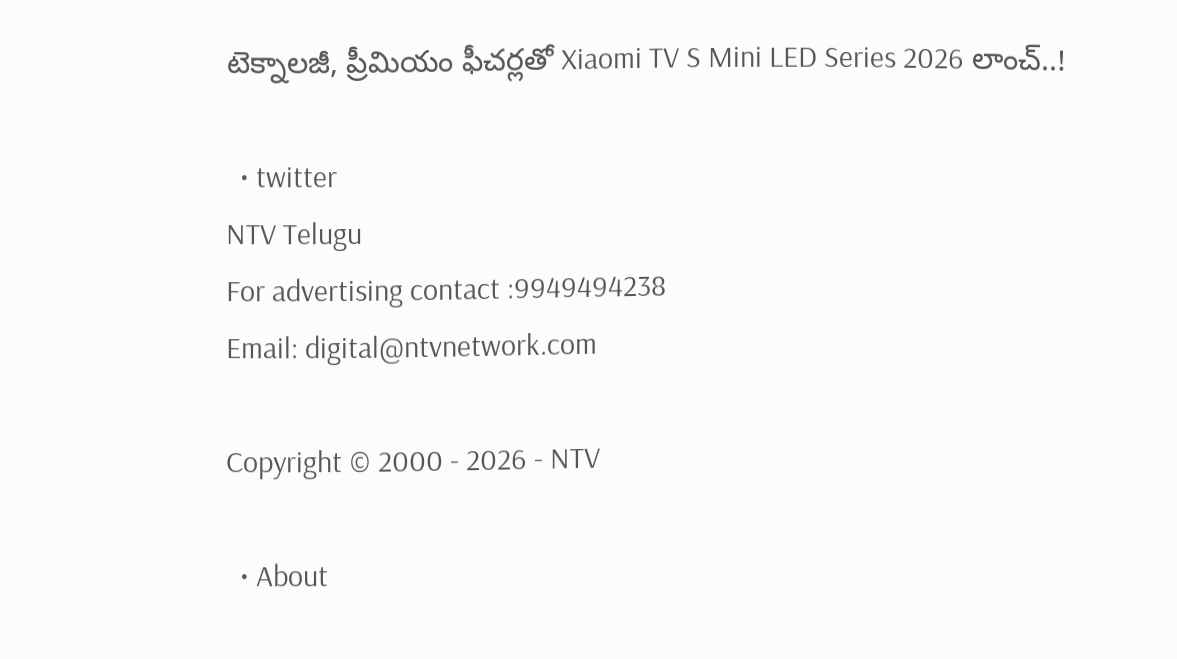టెక్నాలజీ, ప్రీమియం ఫీచర్లతో Xiaomi TV S Mini LED Series 2026 లాంచ్..!

  • twitter
NTV Telugu
For advertising contact :9949494238
Email: digital@ntvnetwork.com

Copyright © 2000 - 2026 - NTV

  • About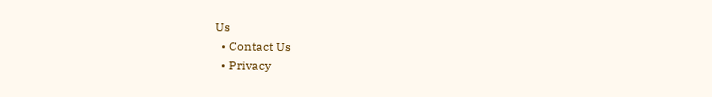Us
  • Contact Us
  • Privacy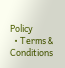Policy
  • Terms & Conditions